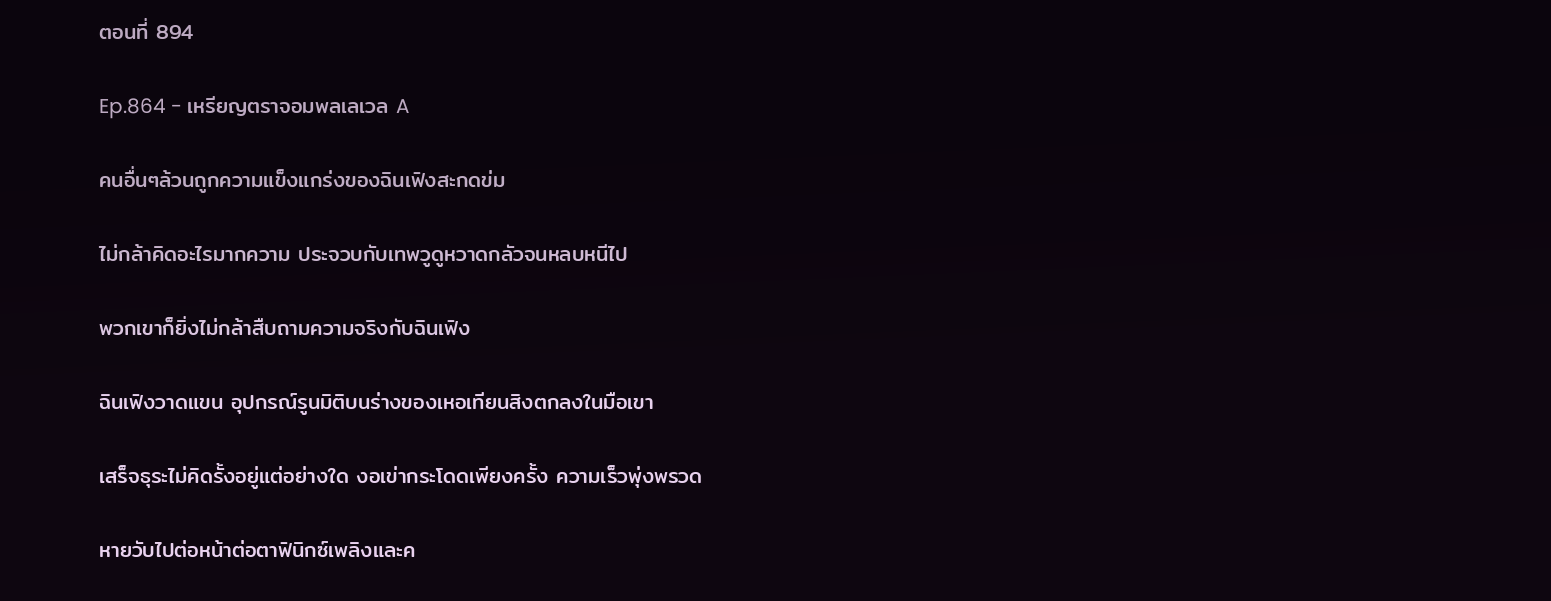ตอนที่ 894

Ep.864 - เหรียญตราจอมพลเลเวล A

คนอื่นๆล้วนถูกความแข็งแกร่งของฉินเฟิงสะกดข่ม

ไม่กล้าคิดอะไรมากความ ประจวบกับเทพวูดูหวาดกลัวจนหลบหนีไป

พวกเขาก็ยิ่งไม่กล้าสืบถามความจริงกับฉินเฟิง

ฉินเฟิงวาดแขน อุปกรณ์รูนมิติบนร่างของเหอเทียนสิงตกลงในมือเขา

เสร็จธุระไม่คิดรั้งอยู่แต่อย่างใด งอเข่ากระโดดเพียงครั้ง ความเร็วพุ่งพรวด

หายวับไปต่อหน้าต่อตาฟินิกซ์เพลิงและค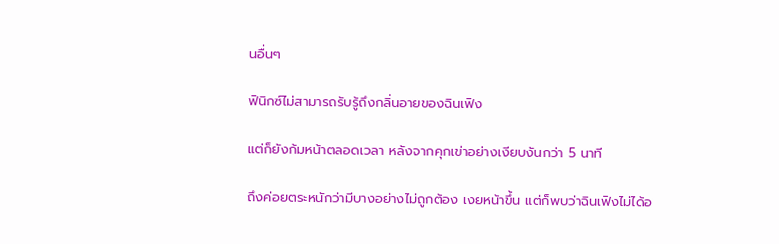นอื่นๆ

ฟินิกซ์ไม่สามารถรับรู้ถึงกลิ่นอายของฉินเฟิง

แต่ก็ยังก้มหน้าตลอดเวลา หลังจากคุกเข่าอย่างเงียบงันกว่า 5 นาที

ถึงค่อยตระหนักว่ามีบางอย่างไม่ถูกต้อง เงยหน้าขึ้น แต่ก็พบว่าฉินเฟิงไม่ได้อ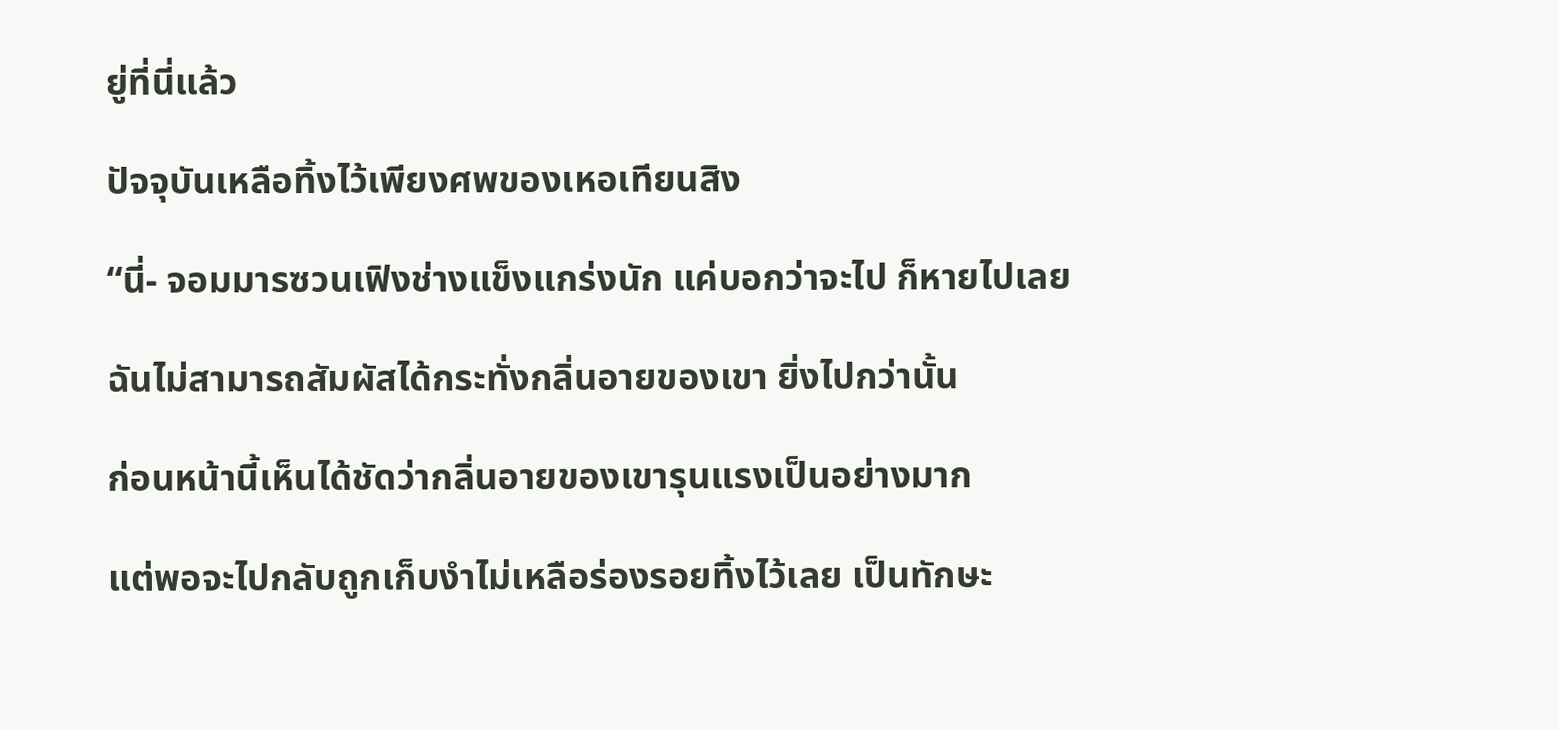ยู่ที่นี่แล้ว

ปัจจุบันเหลือทิ้งไว้เพียงศพของเหอเทียนสิง

“นี่- จอมมารซวนเฟิงช่างแข็งแกร่งนัก แค่บอกว่าจะไป ก็หายไปเลย

ฉันไม่สามารถสัมผัสได้กระทั่งกลิ่นอายของเขา ยิ่งไปกว่านั้น

ก่อนหน้านี้เห็นได้ชัดว่ากลิ่นอายของเขารุนแรงเป็นอย่างมาก

แต่พอจะไปกลับถูกเก็บงำไม่เหลือร่องรอยทิ้งไว้เลย เป็นทักษะ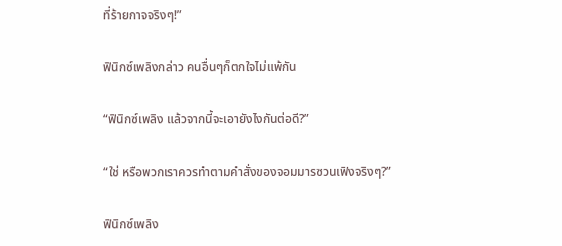ที่ร้ายกาจจริงๆ!”

ฟินิกซ์เพลิงกล่าว คนอื่นๆก็ตกใจไม่แพ้กัน

“ฟินิกซ์เพลิง แล้วจากนี้จะเอายังไงกันต่อดี?”

“ใช่ หรือพวกเราควรทำตามคำสั่งของจอมมารซวนเฟิงจริงๆ?”

ฟินิกซ์เพลิง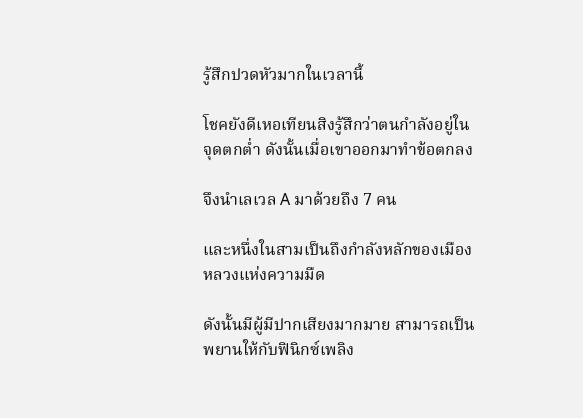รู้สึกปวดหัวมากในเวลานี้

โชคยังดีเหอเทียนสิงรู้สึกว่าตนกำลังอยู่ในจุดตกต่ำ ดังนั้นเมื่อเขาออกมาทำข้อตกลง

จึงนำเลเวล A มาด้วยถึง 7 คน

และหนึ่งในสามเป็นถึงกำลังหลักของเมืองหลวงแห่งความมืด

ดังนั้นมีผู้มีปากเสียงมากมาย สามารถเป็นพยานให้กับฟินิกซ์เพลิง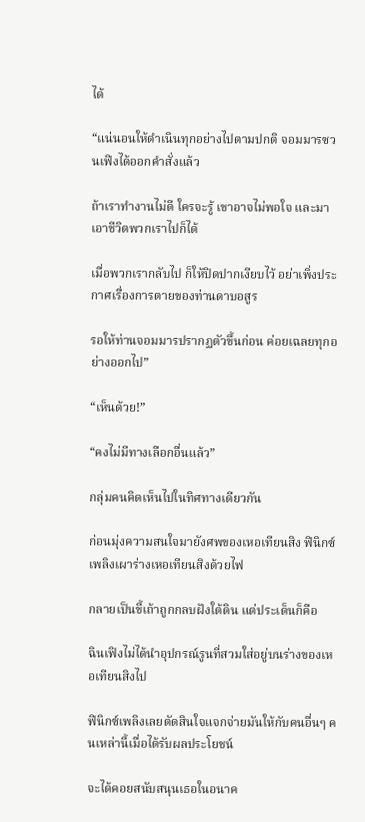ได้

“แน่นอนให้ดำเนินทุกอย่างไปตามปกติ จอมมารซวนเฟิงได้ออกคำสั่งแล้ว

ถ้าเราทำงานไม่ดี ใครจะรู้ เขาอาจไม่พอใจ และมาเอาชีวิตพวกเราไปก็ได้

เมื่อพวกเรากลับไป ก็ให้ปิดปากเงียบไว้ อย่าเพิ่งประกาศเรื่องการตายของท่านดาบอสูร

รอให้ท่านจอมมารปรากฏตัวขึ้นก่อน ค่อยเฉลยทุกอย่างออกไป”

“เห็นด้วย!”

“คงไม่มีทางเลือกอื่นแล้ว”

กลุ่มคนคิดเห็นไปในทิศทางเดียวกัน

ก่อนมุ่งความสนใจมายังศพของเหอเทียนสิง ฟินิกซ์เพลิงเผาร่างเหอเทียนสิงด้วยไฟ

กลายเป็นขี้เถ้าถูกกลบฝังใต้ดิน แต่ประเด็นก็คือ

ฉินเฟิงไม่ได้นำอุปกรณ์รูนที่สวมใส่อยู่บนร่างของเหอเทียนสิงไป

ฟินิกซ์เพลิงเลยตัดสินใจแจกจ่ายมันให้กับคนอื่นๆ คนเหล่านี้เมื่อได้รับผลประโยชน์

จะได้คอยสนับสนุนเธอในอนาค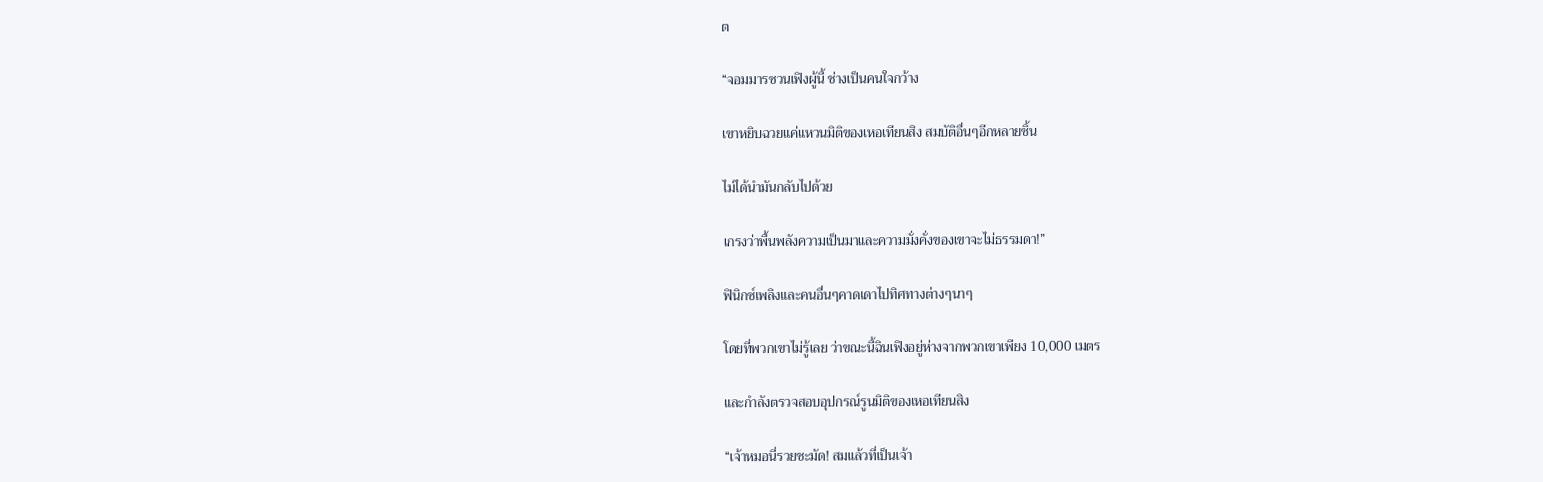ต

“จอมมารซวนเฟิงผู้นี้ ช่างเป็นคนใจกว้าง

เขาหยิบฉวยแค่แหวนมิติของเหอเทียนสิง สมบัติอื่นๆอีกหลายชิ้น

ไม่ได้นำมันกลับไปด้วย

เกรงว่าพื้นพลังความเป็นมาและความมั่งคั่งของเขาจะไม่ธรรมดา!”

ฟินิกซ์เพลิงและคนอื่นๆคาดเดาไปทิศทางต่างๆนาๆ

โดยที่พวกเขาไม่รู้เลย ว่าขณะนี้ฉินเฟิงอยู่ห่างจากพวกเขาเพียง 10,000 เมตร

และกำลังตรวจสอบอุปกรณ์รูนมิติของเหอเทียนสิง

“เจ้าหมอนี่รวยชะมัด! สมแล้วที่เป็นเจ้า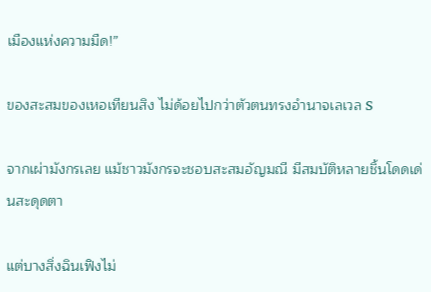เมืองแห่งความมืด!”

ของสะสมของเหอเทียนสิง ไม่ด้อยไปกว่าตัวตนทรงอำนาจเลเวล S

จากเผ่ามังกรเลย แม้ชาวมังกรจะชอบสะสมอัญมณี มีสมบัติหลายชิ้นโดดเด่นสะดุดตา

แต่บางสิ่งฉินเฟิงไม่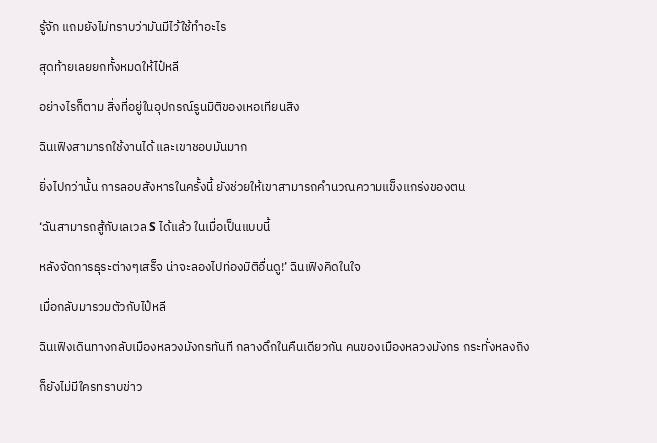รู้จัก แถมยังไม่ทราบว่ามันมีไว้ใช้ทำอะไร

สุดท้ายเลยยกทั้งหมดให้ไป๋หลี

อย่างไรก็ตาม สิ่งที่อยู่ในอุปกรณ์รูนมิติของเหอเทียนสิง

ฉินเฟิงสามารถใช้งานได้ และเขาชอบมันมาก

ยิ่งไปกว่านั้น การลอบสังหารในครั้งนี้ ยังช่วยให้เขาสามารถคำนวณความแข็งแกร่งของตน

‘ฉันสามารถสู้กับเลเวล S ได้แล้ว ในเมื่อเป็นแบบนี้

หลังจัดการธุระต่างๆเสร็จ น่าจะลองไปท่องมิติอื่นดู!’ ฉินเฟิงคิดในใจ

เมื่อกลับมารวมตัวกับไป๋หลี

ฉินเฟิงเดินทางกลับเมืองหลวงมังกรทันที กลางดึกในคืนเดียวกัน คนของเมืองหลวงมังกร กระทั่งหลงถิง

ก็ยังไม่มีใครทราบข่าว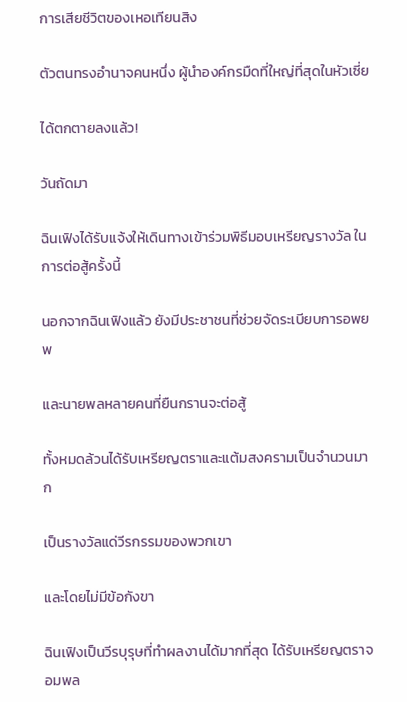การเสียชีวิตของเหอเทียนสิง

ตัวตนทรงอำนาจคนหนึ่ง ผู้นำองค์กรมืดที่ใหญ่ที่สุดในหัวเซี่ย

ได้ตกตายลงแล้ว!

วันถัดมา

ฉินเฟิงได้รับแจ้งให้เดินทางเข้าร่วมพิธีมอบเหรียญรางวัล ในการต่อสู้ครั้งนี้

นอกจากฉินเฟิงแล้ว ยังมีประชาชนที่ช่วยจัดระเบียบการอพยพ

และนายพลหลายคนที่ยืนกรานจะต่อสู้

ทั้งหมดล้วนได้รับเหรียญตราและแต้มสงครามเป็นจำนวนมาก

เป็นรางวัลแด่วีรกรรมของพวกเขา

และโดยไม่มีข้อกังขา

ฉินเฟิงเป็นวีรบุรุษที่ทำผลงานได้มากที่สุด ได้รับเหรียญตราจอมพล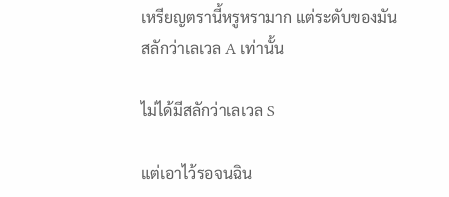เหรียญตรานี้หรูหรามาก แต่ระดับของมัน สลักว่าเลเวล A เท่านั้น

ไม่ได้มีสลักว่าเลเวล S

แต่เอาไว้รอจนฉิน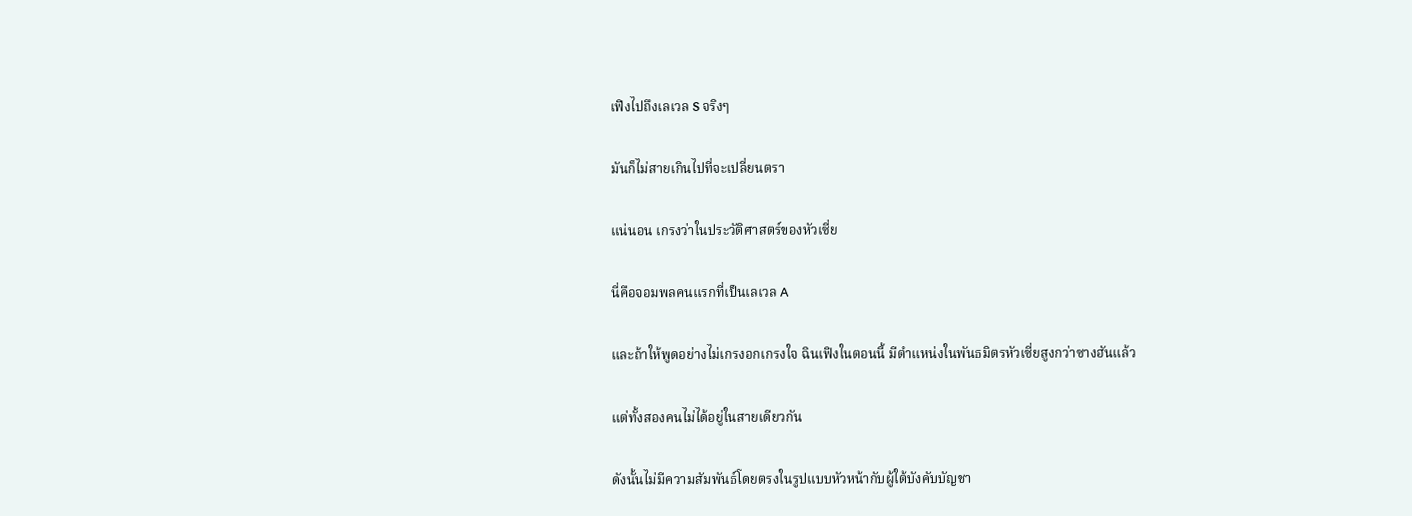เฟิงไปถึงเลเวล S จริงๆ

มันก็ไม่สายเกินไปที่จะเปลี่ยนตรา

แน่นอน เกรงว่าในประวัติศาสตร์ของหัวเซี่ย

นี่คือจอมพลคนแรกที่เป็นเลเวล A

และถ้าให้พูดอย่างไม่เกรงอกเกรงใจ ฉินเฟิงในตอนนี้ มีตำแหน่งในพันธมิตรหัวเซี่ยสูงกว่าซางฮันแล้ว

แต่ทั้งสองคนไม่ได้อยู่ในสายเดียวกัน

ดังนั้นไม่มีความสัมพันธ์โดยตรงในรูปแบบหัวหน้ากับผู้ใต้บังคับบัญชา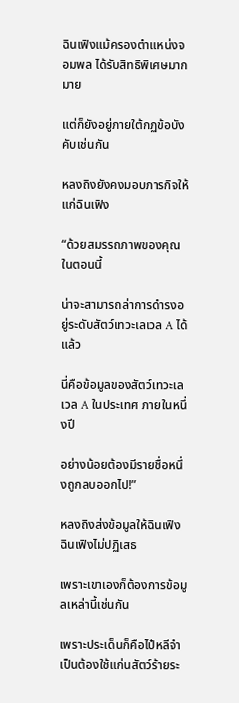ฉินเฟิงแม้ครองตำแหน่งจอมพล ได้รับสิทธิพิเศษมากมาย

แต่ก็ยังอยู่ภายใต้กฏข้อบังคับเช่นกัน

หลงถิงยังคงมอบภารกิจให้แก่ฉินเฟิง

“ด้วยสมรรถภาพของคุณในตอนนี้

น่าจะสามารถล่าการดำรงอยู่ระดับสัตว์เทวะเลเวล A ได้แล้ว

นี่คือข้อมูลของสัตว์เทวะเลเวล A ในประเทศ ภายในหนึ่งปี

อย่างน้อยต้องมีรายชื่อหนึ่งถูกลบออกไป!”

หลงถิงส่งข้อมูลให้ฉินเฟิง ฉินเฟิงไม่ปฏิเสธ

เพราะเขาเองก็ต้องการข้อมูลเหล่านี้เช่นกัน

เพราะประเด็นก็คือไป๋หลีจำเป็นต้องใช้แก่นสัตว์ร้ายระ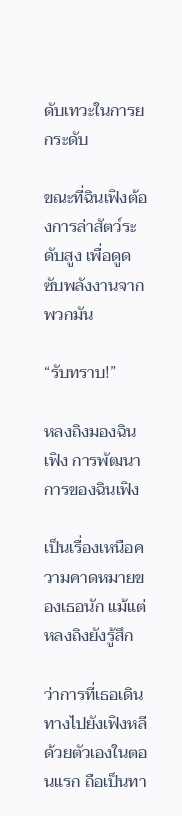ดับเทวะในการยกระดับ

ขณะที่ฉินเฟิงต้องการล่าสัตว์ระดับสูง เพื่อดูดซับพลังงานจากพวกมัน

“รับทราบ!”

หลงถิงมองฉินเฟิง การพัฒนาการของฉินเฟิง

เป็นเรื่องเหนือความคาดหมายของเธอนัก แม้แต่หลงถิงยังรู้สึก

ว่าการที่เธอเดินทางไปยังเฟิงหลีด้วยตัวเองในตอนแรก ถือเป็นทา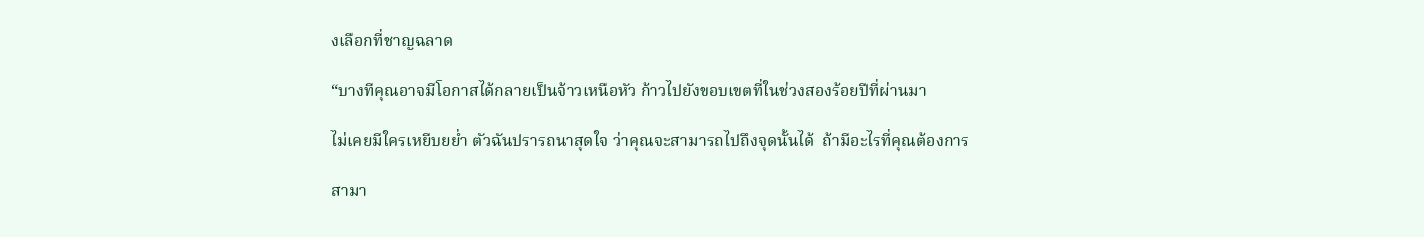งเลือกที่ชาญฉลาด

“บางทีคุณอาจมีโอกาสได้กลายเป็นจ้าวเหนือหัว ก้าวไปยังขอบเขตที่ในช่วงสองร้อยปีที่ผ่านมา

ไม่เคยมีใครเหยีบยย่ำ ตัวฉันปรารถนาสุดใจ ว่าคุณจะสามารถไปถึงจุดนั้นได้  ถ้ามีอะไรที่คุณต้องการ

สามา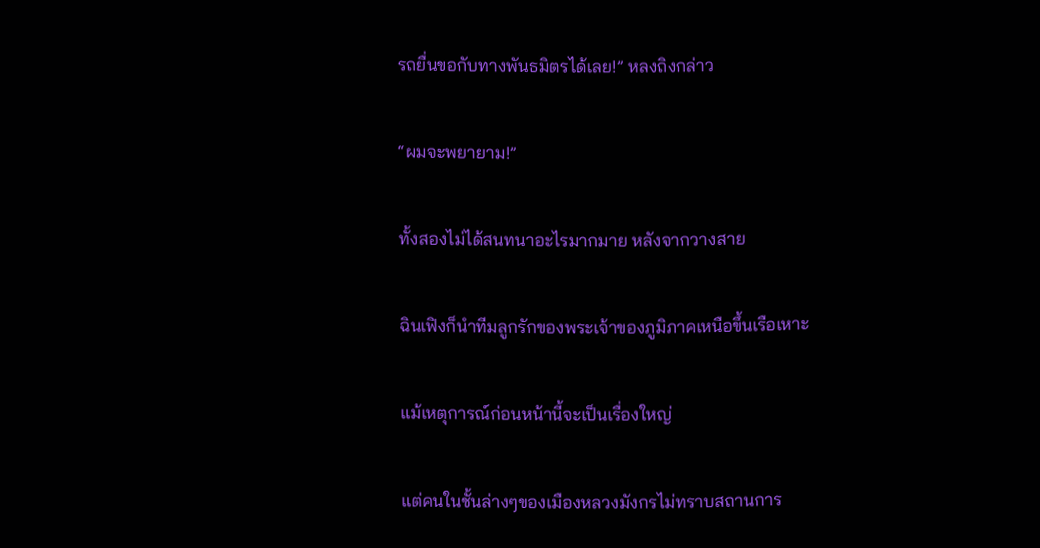รถยื่นขอกับทางพันธมิตรได้เลย!” หลงถิงกล่าว

“ผมจะพยายาม!”

ทั้งสองไม่ได้สนทนาอะไรมากมาย หลังจากวางสาย

ฉินเฟิงก็นำทีมลูกรักของพระเจ้าของภูมิภาคเหนือขึ้นเรือเหาะ

แม้เหตุการณ์ก่อนหน้านี้จะเป็นเรื่องใหญ่

แต่คนในชั้นล่างๆของเมืองหลวงมังกรไม่ทราบสถานการ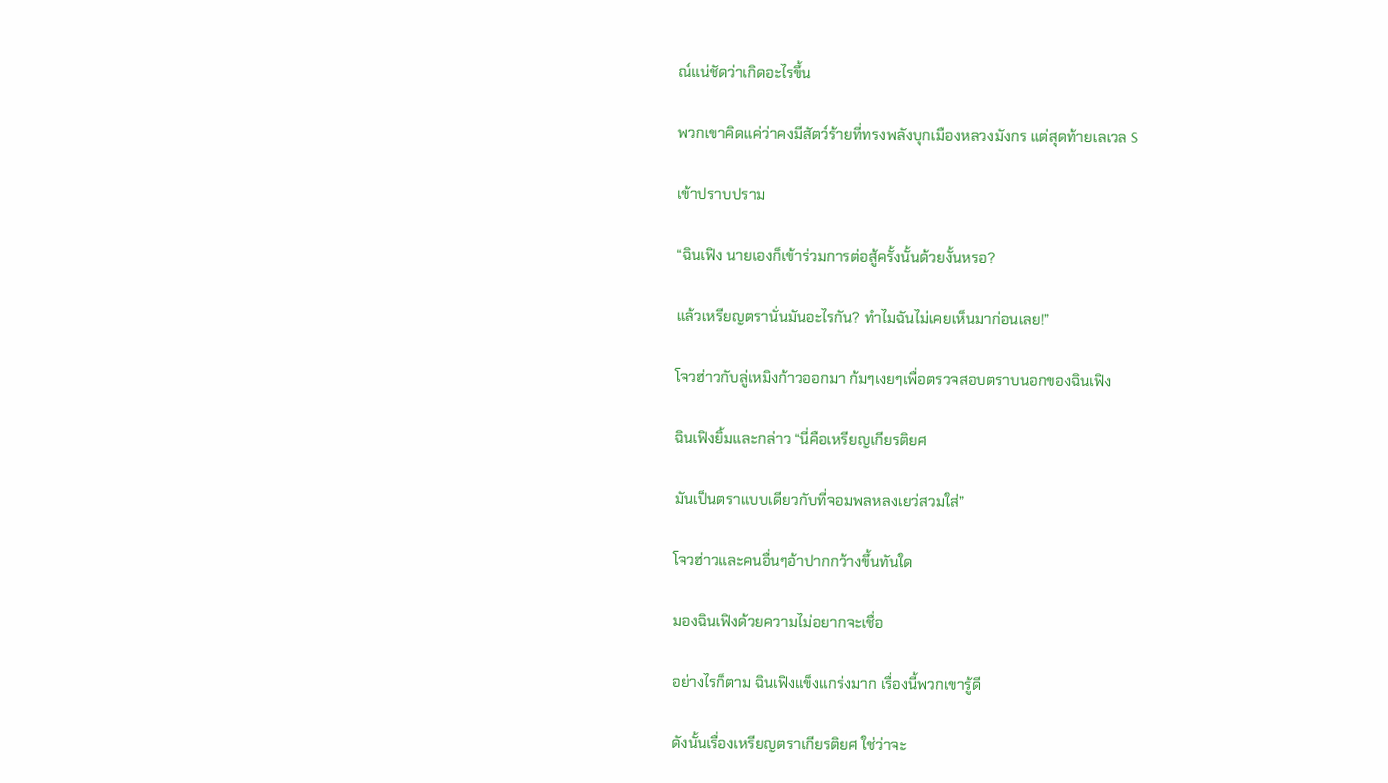ณ์แน่ชัดว่าเกิดอะไรขึ้น

พวกเขาคิดแค่ว่าคงมีสัตว์ร้ายที่ทรงพลังบุกเมืองหลวงมังกร แต่สุดท้ายเลเวล S

เข้าปราบปราม

“ฉินเฟิง นายเองก็เข้าร่วมการต่อสู้ครั้งนั้นด้วยงั้นหรอ?

แล้วเหรียญตรานั่นมันอะไรกัน? ทำไมฉันไม่เคยเห็นมาก่อนเลย!”

โจวฮ่าวกับลู่เหมิงก้าวออกมา ก้มๆเงยๆเพื่อตรวจสอบตราบนอกของฉินเฟิง

ฉินเฟิงยิ้มและกล่าว “นี่คือเหรียญเกียรติยศ

มันเป็นตราแบบเดียวกับที่จอมพลหลงเยว่สวมใส่”

โจวฮ่าวและคนอื่นๆอ้าปากกว้างขึ้นทันใด

มองฉินเฟิงด้วยความไม่อยากจะเชื่อ

อย่างไรก็ตาม ฉินเฟิงแข็งแกร่งมาก เรื่องนี้พวกเขารู้ดี

ดังนั้นเรื่องเหรียญตราเกียรติยศ ใช่ว่าจะ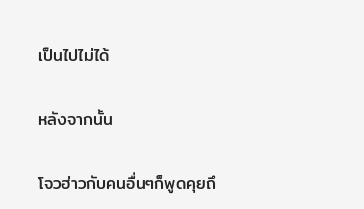เป็นไปไม่ได้

หลังจากนั้น

โจวฮ่าวกับคนอื่นๆก็พูดคุยถึ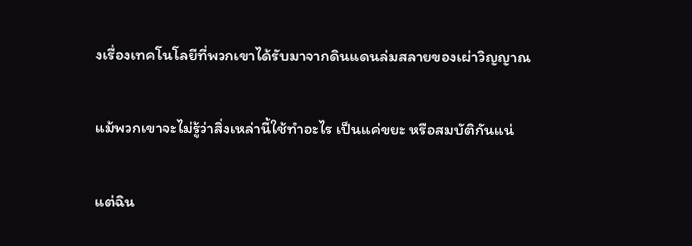งเรื่องเทคโนโลยีที่พวกเขาได้รับมาจากดินแดนล่มสลายของเผ่าวิญญาณ

แม้พวกเขาจะไม่รู้ว่าสิ่งเหล่านี้ใช้ทำอะไร เป็นแค่ขยะ หรือสมบัติกันแน่

แต่ฉิน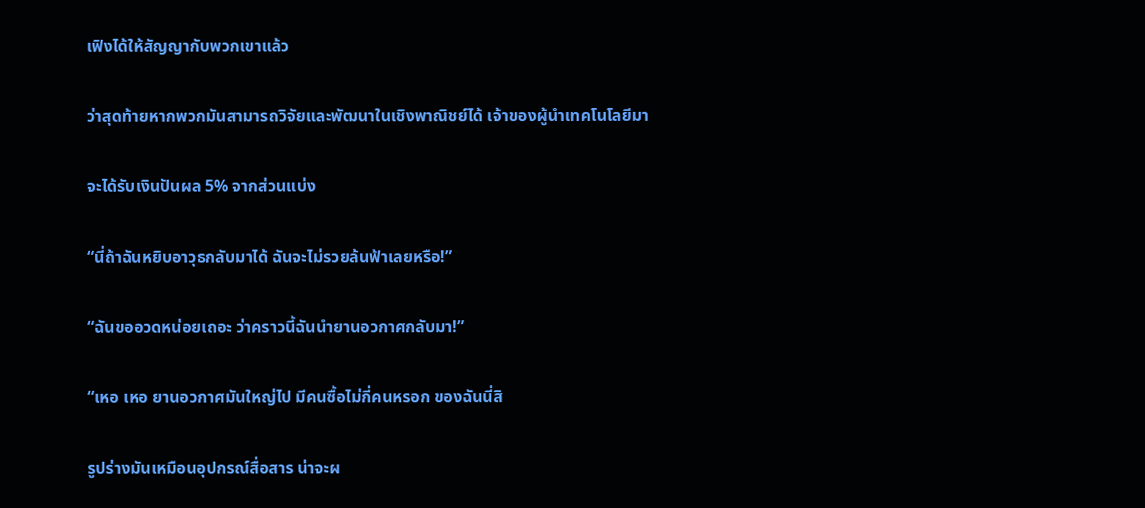เฟิงได้ให้สัญญากับพวกเขาแล้ว

ว่าสุดท้ายหากพวกมันสามารถวิจัยและพัฒนาในเชิงพาณิชย์ได้ เจ้าของผู้นำเทคโนโลยีมา

จะได้รับเงินปันผล 5% จากส่วนแบ่ง

“นี่ถ้าฉันหยิบอาวุธกลับมาได้ ฉันจะไม่รวยล้นฟ้าเลยหรือ!”

“ฉันขออวดหน่อยเถอะ ว่าคราวนี้ฉันนำยานอวกาศกลับมา!”

“เหอ เหอ ยานอวกาศมันใหญ่ไป มีคนซื้อไม่กี่คนหรอก ของฉันนี่สิ

รูปร่างมันเหมือนอุปกรณ์สื่อสาร น่าจะผ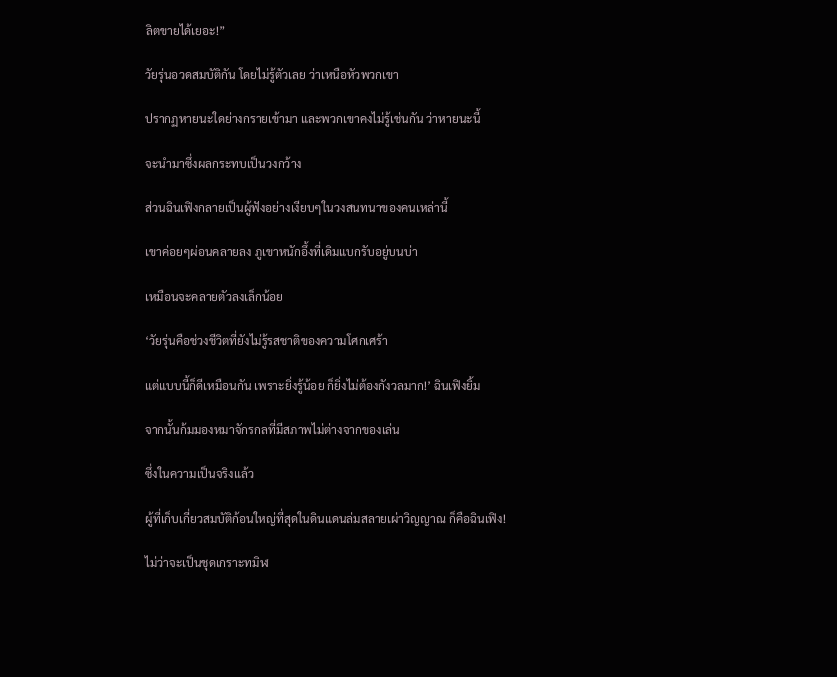ลิตขายได้เยอะ!”

วัยรุ่นอวดสมบัติกัน โดยไม่รู้ตัวเลย ว่าเหนือหัวพวกเขา

ปรากฏหายนะใดย่างกรายเข้ามา และพวกเขาคงไม่รู้เช่นกัน ว่าหายนะนี้

จะนำมาซึ่งผลกระทบเป็นวงกว้าง

ส่วนฉินเฟิงกลายเป็นผู้ฟังอย่างเงียบๆในวงสนทนาของคนเหล่านี้

เขาค่อยๆผ่อนคลายลง ภูเขาหนักอึ้งที่เดิมแบกรับอยู่บนบ่า

เหมือนจะคลายตัวลงเล็กน้อย

‘วัยรุ่นคือช่วงชีวิตที่ยังไม่รู้รสชาติของความโศกเศร้า

แต่แบบนี้ก็ดีเหมือนกัน เพราะยิ่งรู้น้อย ก็ยิ่งไม่ต้องกังวลมาก!’ ฉินเฟิงยิ้ม

จากนั้นก้มมองหมาจักรกลที่มีสภาพไม่ต่างจากของเล่น

ซึ่งในความเป็นจริงแล้ว

ผู้ที่เก็บเกี่ยวสมบัติก้อนใหญ่ที่สุดในดินแดนล่มสลายเผ่าวิญญาณ ก็คือฉินเฟิง!

ไม่ว่าจะเป็นชุดเกราะทมิฬ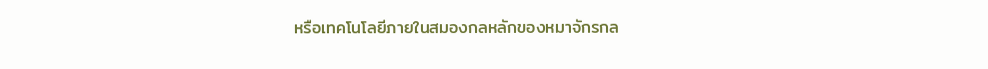หรือเทคโนโลยีภายในสมองกลหลักของหมาจักรกล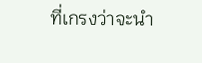ที่เกรงว่าจะนำ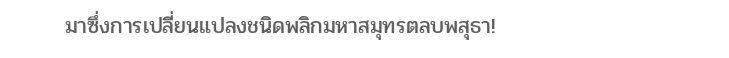มาซึ่งการเปลี่ยนแปลงชนิดพลิกมหาสมุทรตลบพสุธา!